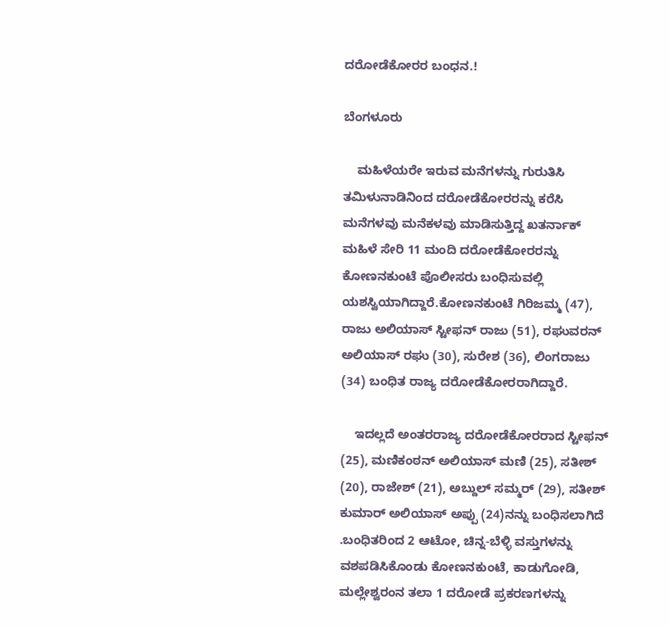ದರೋಡೆಕೋರರ ಬಂಧನ.!

ಬೆಂಗಳೂರು

    ಮಹಿಳೆಯರೇ ಇರುವ ಮನೆಗಳನ್ನು ಗುರುತಿಸಿ ತಮಿಳುನಾಡಿನಿಂದ ದರೋಡೆಕೋರರನ್ನು ಕರೆಸಿ ಮನೆಗಳವು ಮನೆಕಳವು ಮಾಡಿಸುತ್ತಿದ್ದ ಖತರ್ನಾಕ್ ಮಹಿಳೆ ಸೇರಿ 11 ಮಂದಿ ದರೋಡೆಕೋರರನ್ನು ಕೋಣನಕುಂಟೆ ಪೊಲೀಸರು ಬಂಧಿಸುವಲ್ಲಿ ಯಶಸ್ವಿಯಾಗಿದ್ದಾರೆ.ಕೋಣನಕುಂಟೆ ಗಿರಿಜಮ್ಮ (47), ರಾಜು ಅಲಿಯಾಸ್ ಸ್ಟೀಫನ್ ರಾಜು (51), ರಘುವರನ್ ಅಲಿಯಾಸ್ ರಘು (30), ಸುರೇಶ (36), ಲಿಂಗರಾಜು (34) ಬಂಧಿತ ರಾಜ್ಯ ದರೋಡೆಕೋರರಾಗಿದ್ದಾರೆ.

    ಇದಲ್ಲದೆ ಅಂತರರಾಜ್ಯ ದರೋಡೆಕೋರರಾದ ಸ್ಟೀಫನ್ (25), ಮಣಿಕಂಠನ್ ಅಲಿಯಾಸ್ ಮಣಿ (25), ಸತೀಶ್ (20), ರಾಜೇಶ್ (21), ಅಬ್ದುಲ್ ಸಮ್ಮರ್ (29), ಸತೀಶ್ ಕುಮಾರ್ ಅಲಿಯಾಸ್ ಅಪ್ಪು (24)ನನ್ನು ಬಂಧಿಸಲಾಗಿದೆ .ಬಂಧಿತರಿಂದ 2 ಆಟೋ, ಚಿನ್ನ-ಬೆಳ್ಳಿ ವಸ್ತುಗಳನ್ನು ವಶಪಡಿಸಿಕೊಂಡು ಕೋಣನಕುಂಟೆ, ಕಾಡುಗೋಡಿ, ಮಲ್ಲೇಶ್ವರಂನ ತಲಾ 1 ದರೋಡೆ ಪ್ರಕರಣಗಳನ್ನು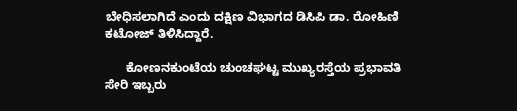ಬೇಧಿಸಲಾಗಿದೆ ಎಂದು ದಕ್ಷಿಣ ವಿಭಾಗದ ಡಿಸಿಪಿ ಡಾ. ರೋಹಿಣಿ ಕಟೋಜ್ ತಿಳಿಸಿದ್ದಾರೆ.

      ಕೋಣನಕುಂಟೆಯ ಚುಂಚಘಟ್ಟ ಮುಖ್ಯರಸ್ತೆಯ ಪ್ರಭಾವತಿ ಸೇರಿ ಇಬ್ಬರು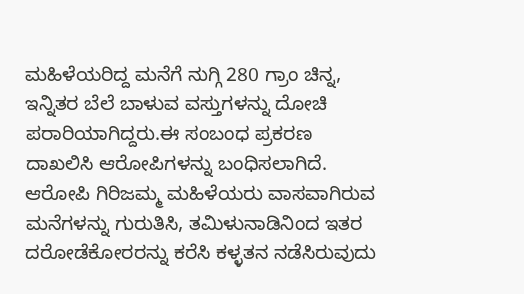ಮಹಿಳೆಯರಿದ್ದ ಮನೆಗೆ ನುಗ್ಗಿ 280 ಗ್ರಾಂ ಚಿನ್ನ, ಇನ್ನಿತರ ಬೆಲೆ ಬಾಳುವ ವಸ್ತುಗಳನ್ನು ದೋಚಿ ಪರಾರಿಯಾಗಿದ್ದರು.ಈ ಸಂಬಂಧ ಪ್ರಕರಣ ದಾಖಲಿಸಿ ಆರೋಪಿಗಳನ್ನು ಬಂಧಿಸಲಾಗಿದೆ. ಆರೋಪಿ ಗಿರಿಜಮ್ಮ ಮಹಿಳೆಯರು ವಾಸವಾಗಿರುವ ಮನೆಗಳನ್ನು ಗುರುತಿಸಿ, ತಮಿಳುನಾಡಿನಿಂದ ಇತರ ದರೋಡೆಕೋರರನ್ನು ಕರೆಸಿ ಕಳ್ಳತನ ನಡೆಸಿರುವುದು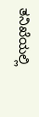ತನಿಖೆಯಲ್ಲಿ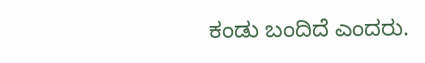ಕಂಡು ಬಂದಿದೆ ಎಂದರು.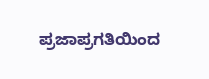ಪ್ರಜಾಪ್ರಗತಿಯಿಂದ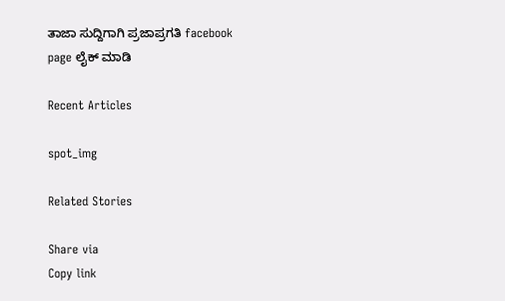ತಾಜಾ ಸುದ್ದಿಗಾಗಿ ಪ್ರಜಾಪ್ರಗತಿ facebook page ಲೈಕ್ ಮಾಡಿ

Recent Articles

spot_img

Related Stories

Share via
Copy link